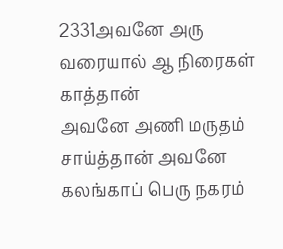2331அவனே அரு வரையால் ஆ நிரைகள் காத்தான்
அவனே அணி மருதம் சாய்த்தான் அவனே
கலங்காப் பெரு நகரம்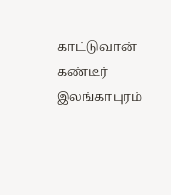காட்டுவான் கண்டீர்
இலங்காபுரம்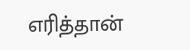எரித்தான்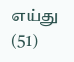எய்து             (51)